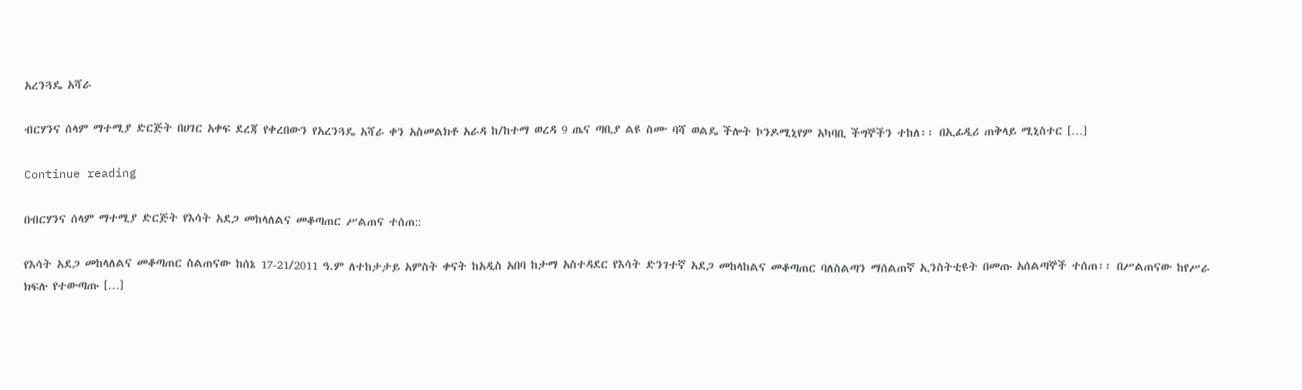አረንጓዴ አሻራ

ብርሃንና ሰላም ማተሚያ ድርጅት በሀገር አቀፍ ደረጃ የቀረበውን የአረንጓዴ አሻራ ቀን አስመልክቶ አራዳ ከ/ከተማ ወረዳ 9 ጤና ጣቢያ ልዩ ስሙ ባሻ ወልዴ ችሎት ኮንዶሚኒየም አካባቢ ችግኞችን ተከለ፡፡ በኢፊዲሪ ጠቅላይ ሚኒስተር […]

Continue reading

በብርሃንና ሰላም ማተሚያ ድርጅት የእሳት አደጋ መከላለልና መቆጣጠር ሥልጠና ተሰጠ::

የእሳት አደጋ መከላለልና መቆጣጠር ስልጠናው ከሰኔ 17-21/2011 ዓ.ም ለተከታታይ አምስት ቀናት ከአዲስ አበባ ከታማ አስተዳደር የእሳት ድንገተኛ አደጋ መከላከልና መቆጣጠር ባለስልጣን ማሰልጠኛ ኢንስትቲዩት በመጡ አሰልጣኞች ተሰጠ፡፡ በሥልጠናው ከየሥራ ክፍሉ የተውጣጡ […]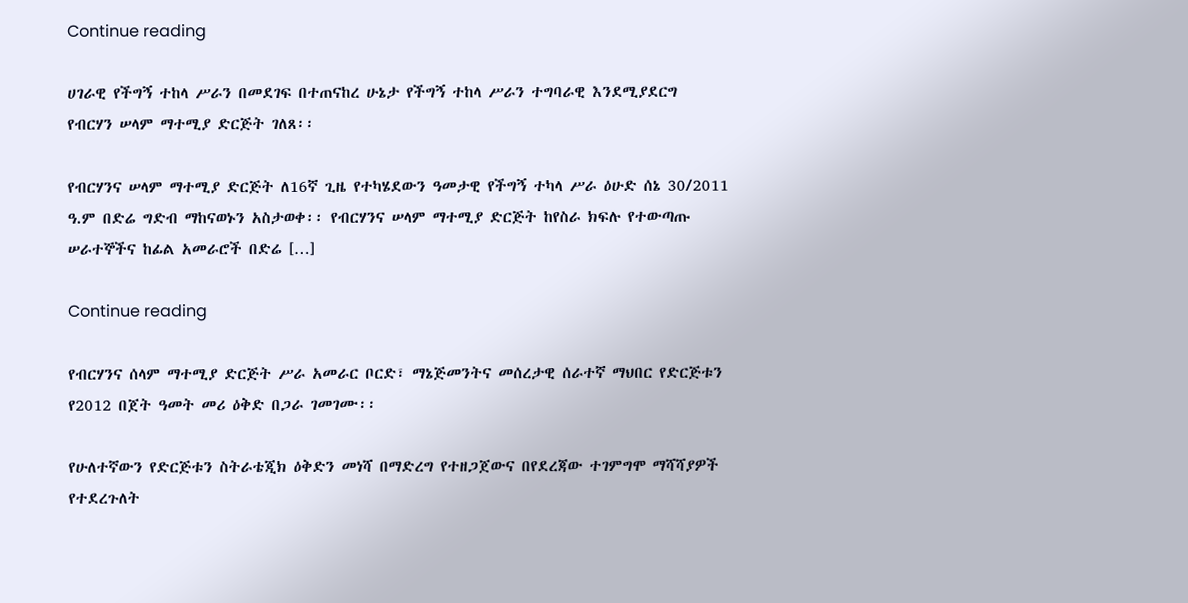Continue reading

ሀገራዊ የችግኝ ተከላ ሥራን በመደገፍ በተጠናከረ ሁኔታ የችግኝ ተከላ ሥራን ተግባራዊ እንደሚያደርግ የብርሃን ሠላም ማተሚያ ድርጅት ገለጸ፡፡

የብርሃንና ሠላም ማተሚያ ድርጅት ለ16ኛ ጊዜ የተካሄደውን ዓመታዊ የችግኝ ተካላ ሥራ ዕሁድ ሰኔ 30/2011 ዓ.ም በድሬ ግድብ ማከናወኑን አስታወቀ፡፡ የብርሃንና ሠላም ማተሚያ ድርጅት ከየስራ ክፍሉ የተውጣጡ ሠራተኞችና ከፊል አመራሮች በድሬ […]

Continue reading

የብርሃንና ሰላም ማተሚያ ድርጅት ሥራ አመራር ቦርድ፣ ማኔጅመንትና መሰረታዊ ሰራተኛ ማህበር የድርጅቱን የ2012 በጀት ዓመት መሪ ዕቅድ በጋራ ገመገሙ፡፡

የሁለተኛውን የድርጅቱን ስትራቴጂክ ዕቅድን መነሻ በማድረግ የተዘጋጀውና በየደረጃው ተገምግሞ ማሻሻያዎች የተደረጉለት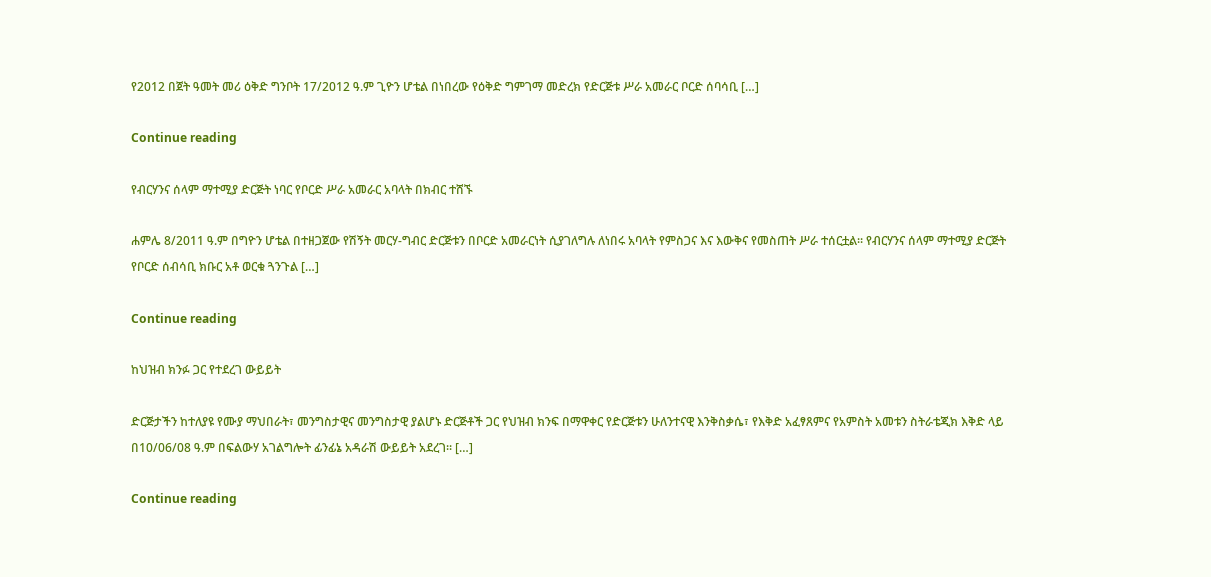የ2012 በጀት ዓመት መሪ ዕቅድ ግንቦት 17/2012 ዓ.ም ጊዮን ሆቴል በነበረው የዕቅድ ግምገማ መድረክ የድርጅቱ ሥራ አመራር ቦርድ ሰባሳቢ […]

Continue reading

የብርሃንና ሰላም ማተሚያ ድርጅት ነባር የቦርድ ሥራ አመራር አባላት በክብር ተሸኙ

ሐምሌ 8/2011 ዓ.ም በግዮን ሆቴል በተዘጋጀው የሽኝት መርሃ-ግብር ድርጅቱን በቦርድ አመራርነት ሲያገለግሉ ለነበሩ አባላት የምስጋና እና እውቅና የመስጠት ሥራ ተሰርቷል፡፡ የብርሃንና ሰላም ማተሚያ ድርጅት የቦርድ ሰብሳቢ ክቡር አቶ ወርቁ ጓንጉል […]

Continue reading

ከህዝብ ክንፉ ጋር የተደረገ ውይይት

ድርጅታችን ከተለያዩ የሙያ ማህበራት፣ መንግስታዊና መንግስታዊ ያልሆኑ ድርጅቶች ጋር የህዝብ ክንፍ በማዋቀር የድርጅቱን ሁለንተናዊ እንቅስቃሴ፣ የእቅድ አፈፃጸምና የአምስት አመቱን ስትራቴጂክ እቅድ ላይ በ10/06/08 ዓ.ም በፍልውሃ አገልግሎት ፊንፊኔ አዳራሽ ውይይት አደረገ፡፡ […]

Continue reading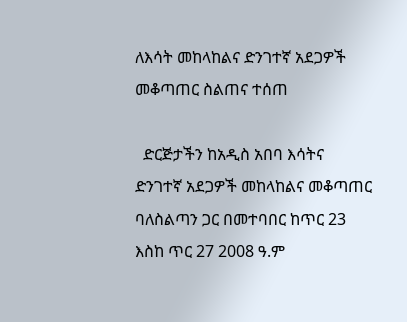ለእሳት መከላከልና ድንገተኛ አደጋዎች መቆጣጠር ስልጠና ተሰጠ

  ድርጅታችን ከአዲስ አበባ እሳትና ድንገተኛ አደጋዎች መከላከልና መቆጣጠር ባለስልጣን ጋር በመተባበር ከጥር 23 እስከ ጥር 27 2008 ዓ.ም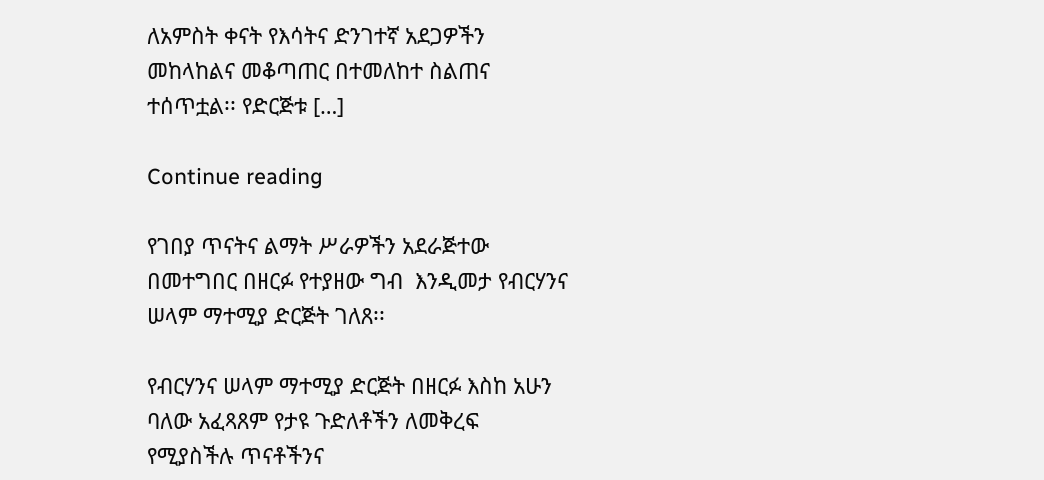ለአምስት ቀናት የእሳትና ድንገተኛ አደጋዎችን መከላከልና መቆጣጠር በተመለከተ ስልጠና ተሰጥቷል፡፡ የድርጅቱ […]

Continue reading

የገበያ ጥናትና ልማት ሥራዎችን አደራጅተው በመተግበር በዘርፉ የተያዘው ግብ  እንዲመታ የብርሃንና ሠላም ማተሚያ ድርጅት ገለጸ፡፡

የብርሃንና ሠላም ማተሚያ ድርጅት በዘርፉ እስከ አሁን ባለው አፈጻጸም የታዩ ጉድለቶችን ለመቅረፍ የሚያስችሉ ጥናቶችንና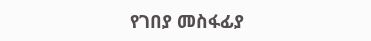የገበያ መስፋፊያ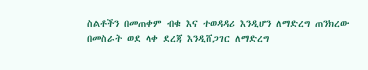ስልቶችን በመጠቀም ብቁ እና ተወዳዳሪ እንዲሆን ለማድረግ ጠንክረው በመስራት ወደ ላቀ ደረጃ እንዲሸጋገር ለማድረግ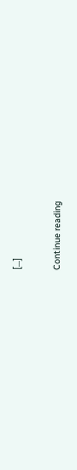[…]

Continue reading